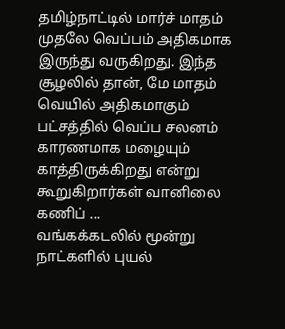தமிழ்நாட்டில் மார்ச் மாதம் முதலே வெப்பம் அதிகமாக இருந்து வருகிறது. இந்த சூழலில் தான், மே மாதம் வெயில் அதிகமாகும் பட்சத்தில் வெப்ப சலனம் காரணமாக மழையும் காத்திருக்கிறது என்று கூறுகிறார்கள் வானிலை கணிப் ...
வங்கக்கடலில் மூன்று நாட்களில் புயல்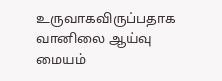உருவாகவிருப்பதாக வானிலை ஆய்வு மையம்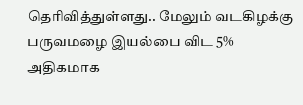தெரிவித்துள்ளது.. மேலும் வடகிழக்கு பருவமழை இயல்பை விட 5% அதிகமாக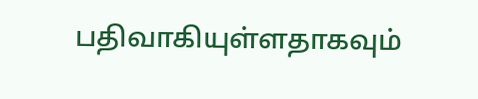பதிவாகியுள்ளதாகவும்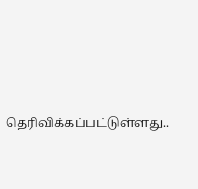தெரிவிக்கப்பட்டுள்ளது..